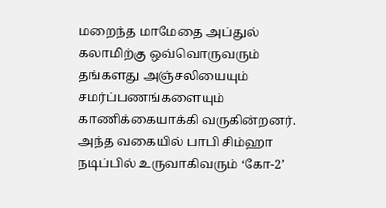மறைந்த மாமேதை அப்துல் கலாமிற்கு ஒவ்வொருவரும் தங்களது அஞ்சலியையும் சமர்ப்பணங்களையும் காணிக்கையாக்கி வருகின்றனர். அந்த வகையில் பாபி சிம்ஹா நடிப்பில் உருவாகிவரும் ‘கோ-2’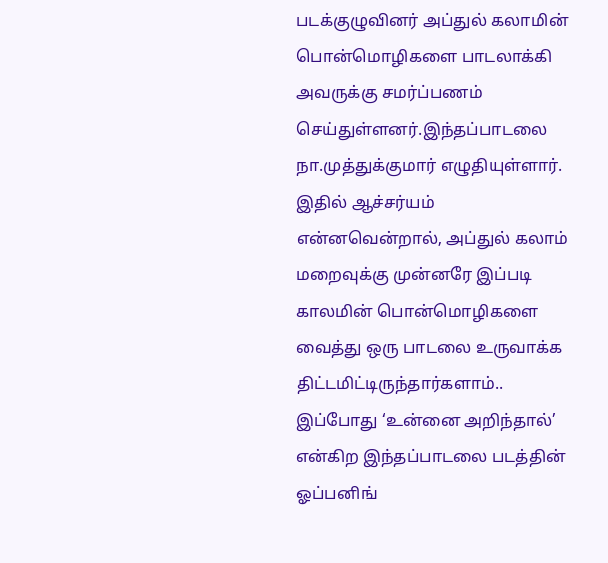படக்குழுவினர் அப்துல் கலாமின் பொன்மொழிகளை பாடலாக்கி அவருக்கு சமர்ப்பணம் செய்துள்ளனர்.இந்தப்பாடலை நா.முத்துக்குமார் எழுதியுள்ளார்.
இதில் ஆச்சர்யம் என்னவென்றால், அப்துல் கலாம் மறைவுக்கு முன்னரே இப்படி காலமின் பொன்மொழிகளை வைத்து ஒரு பாடலை உருவாக்க திட்டமிட்டிருந்தார்களாம்.. இப்போது ‘உன்னை அறிந்தால்’ என்கிற இந்தப்பாடலை படத்தின் ஓப்பனிங்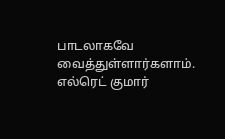பாடலாகவே வைத்துள்ளார்களாம். எல்ரெட் குமார்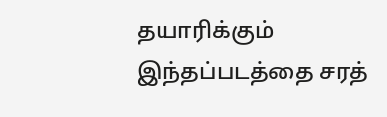தயாரிக்கும் இந்தப்படத்தை சரத்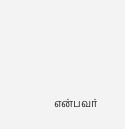என்பவர்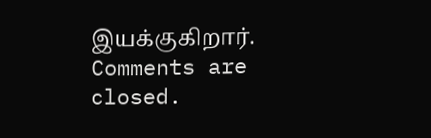இயக்குகிறார்.
Comments are closed.